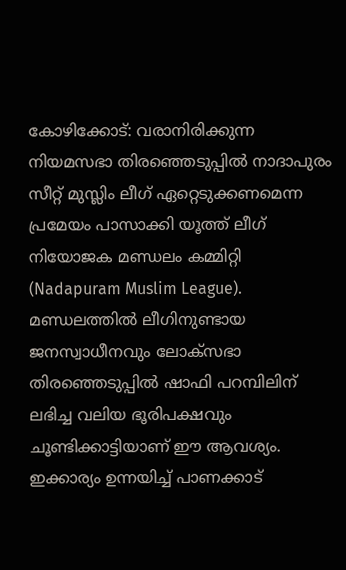കോഴിക്കോട്: വരാനിരിക്കുന്ന നിയമസഭാ തിരഞ്ഞെടുപ്പിൽ നാദാപുരം സീറ്റ് മുസ്ലിം ലീഗ് ഏറ്റെടുക്കണമെന്ന പ്രമേയം പാസാക്കി യൂത്ത് ലീഗ് നിയോജക മണ്ഡലം കമ്മിറ്റി (Nadapuram Muslim League). മണ്ഡലത്തിൽ ലീഗിനുണ്ടായ ജനസ്വാധീനവും ലോക്സഭാ തിരഞ്ഞെടുപ്പിൽ ഷാഫി പറമ്പിലിന് ലഭിച്ച വലിയ ഭൂരിപക്ഷവും ചൂണ്ടിക്കാട്ടിയാണ് ഈ ആവശ്യം. ഇക്കാര്യം ഉന്നയിച്ച് പാണക്കാട്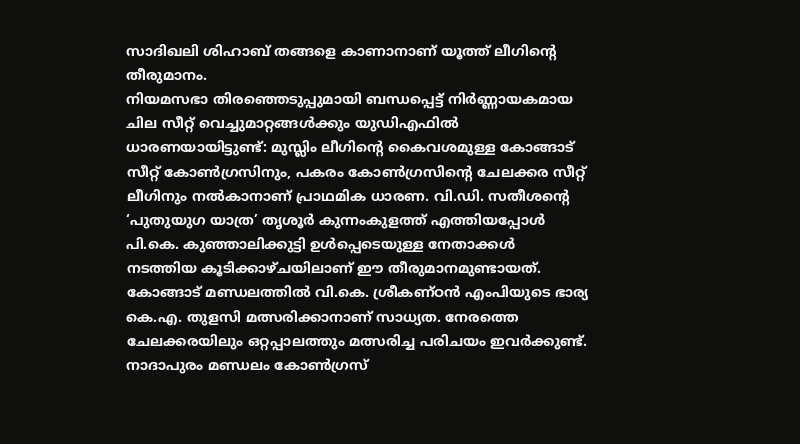സാദിഖലി ശിഹാബ് തങ്ങളെ കാണാനാണ് യൂത്ത് ലീഗിന്റെ തീരുമാനം.
നിയമസഭാ തിരഞ്ഞെടുപ്പുമായി ബന്ധപ്പെട്ട് നിർണ്ണായകമായ ചില സീറ്റ് വെച്ചുമാറ്റങ്ങൾക്കും യുഡിഎഫിൽ ധാരണയായിട്ടുണ്ട്: മുസ്ലിം ലീഗിന്റെ കൈവശമുള്ള കോങ്ങാട് സീറ്റ് കോൺഗ്രസിനും, പകരം കോൺഗ്രസിന്റെ ചേലക്കര സീറ്റ് ലീഗിനും നൽകാനാണ് പ്രാഥമിക ധാരണ. വി.ഡി. സതീശന്റെ ‘പുതുയുഗ യാത്ര’ തൃശൂർ കുന്നംകുളത്ത് എത്തിയപ്പോൾ പി.കെ. കുഞ്ഞാലിക്കുട്ടി ഉൾപ്പെടെയുള്ള നേതാക്കൾ നടത്തിയ കൂടിക്കാഴ്ചയിലാണ് ഈ തീരുമാനമുണ്ടായത്.
കോങ്ങാട് മണ്ഡലത്തിൽ വി.കെ. ശ്രീകണ്ഠൻ എംപിയുടെ ഭാര്യ കെ.എ. തുളസി മത്സരിക്കാനാണ് സാധ്യത. നേരത്തെ ചേലക്കരയിലും ഒറ്റപ്പാലത്തും മത്സരിച്ച പരിചയം ഇവർക്കുണ്ട്.
നാദാപുരം മണ്ഡലം കോൺഗ്രസ്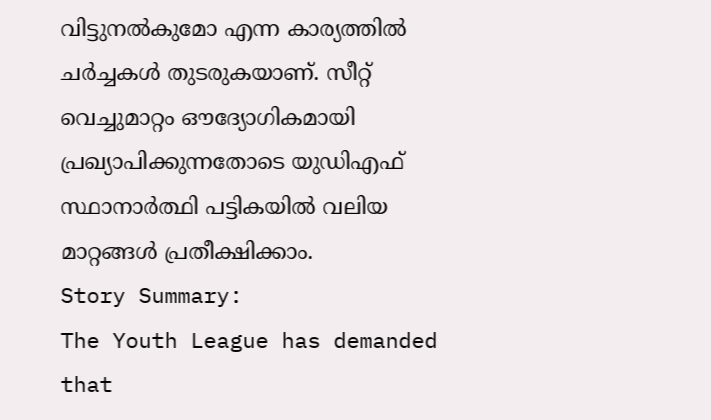വിട്ടുനൽകുമോ എന്ന കാര്യത്തിൽ ചർച്ചകൾ തുടരുകയാണ്. സീറ്റ് വെച്ചുമാറ്റം ഔദ്യോഗികമായി പ്രഖ്യാപിക്കുന്നതോടെ യുഡിഎഫ് സ്ഥാനാർത്ഥി പട്ടികയിൽ വലിയ മാറ്റങ്ങൾ പ്രതീക്ഷിക്കാം.
Story Summary:
The Youth League has demanded that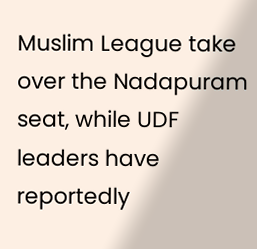Muslim League take over the Nadapuram seat, while UDF leaders have reportedly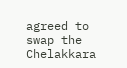agreed to swap the Chelakkara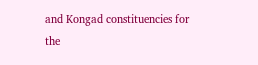and Kongad constituencies for the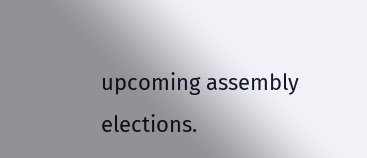upcoming assembly elections.